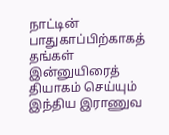நாட்டின் பாதுகாப்பிற்காகத் தங்கள் இன்னுயிரைத் தியாகம் செய்யும் இந்திய இராணுவ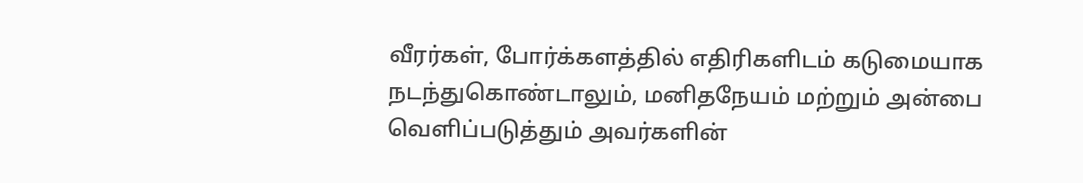வீரர்கள், போர்க்களத்தில் எதிரிகளிடம் கடுமையாக நடந்துகொண்டாலும், மனிதநேயம் மற்றும் அன்பை வெளிப்படுத்தும் அவர்களின்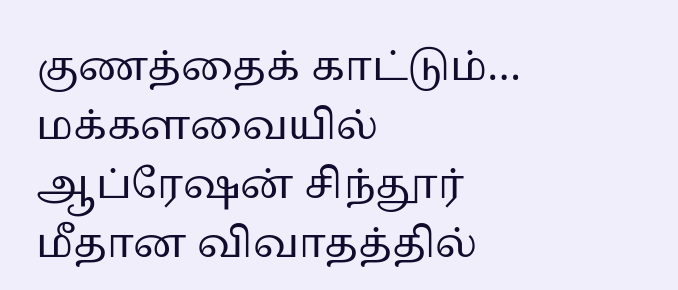குணத்தைக் காட்டும்…
மக்களவையில் ஆப்ரேஷன் சிந்தூர் மீதான விவாதத்தில்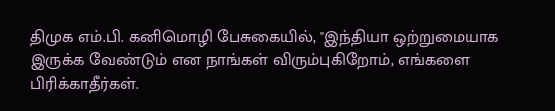திமுக எம்.பி. கனிமொழி பேசுகையில், "இந்தியா ஒற்றுமையாக இருக்க வேண்டும் என நாங்கள் விரும்புகிறோம், எங்களை பிரிக்காதீர்கள்.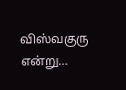விஸ்வகுரு என்று…